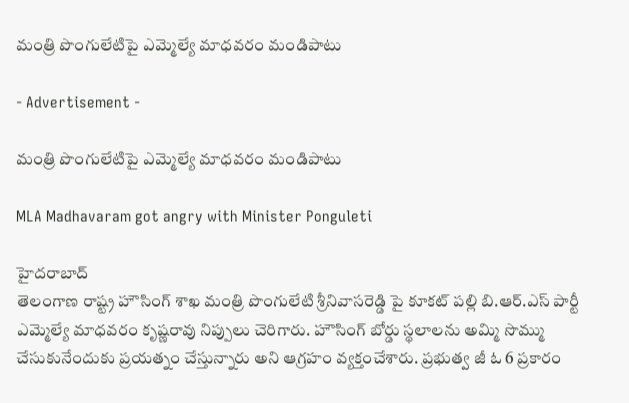మంత్రి పొంగులేటిపై ఎమ్మెల్యే మాధవరం మండిపాటు

- Advertisement -

మంత్రి పొంగులేటిపై ఎమ్మెల్యే మాధవరం మండిపాటు

MLA Madhavaram got angry with Minister Ponguleti

హైదరాబాద్
తెలంగాణ రాష్ట్ర హౌసింగ్ శాఖ మంత్రి పొంగులేటి శ్రీనివాసరెడ్డి పై కూకట్ పల్లి బి.ఆర్.ఎస్ పార్టీ ఎమ్మెల్యే మాధవరం కృష్ణరావు నిప్పులు చెరిగారు. హౌసింగ్ బోర్డు స్థలాలను అమ్మి సొమ్ము చేసుకునేందుకు ప్రయత్నం చేస్తున్నారు అని ఆగ్రహం వ్యక్తంచేశారు. ప్రభుత్వ జీ ఓ 6 ప్రకారం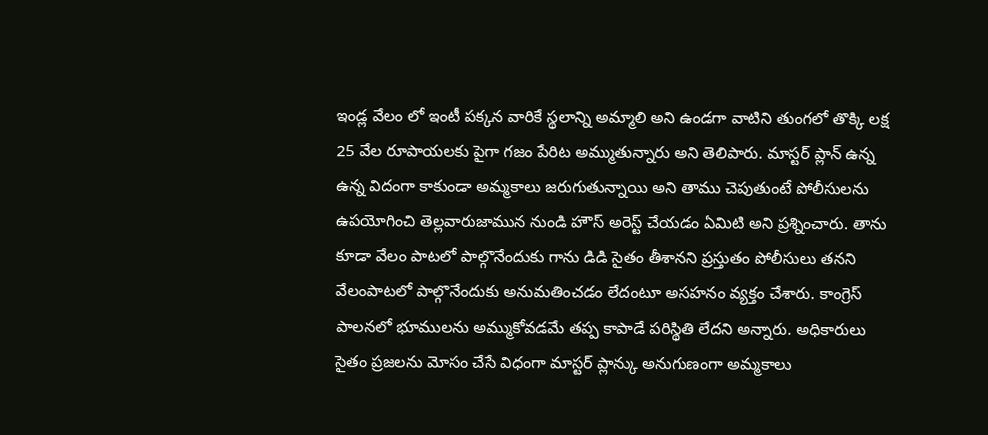ఇండ్ల వేలం లో ఇంటీ పక్కన వారికే స్థలాన్ని అమ్మాలి అని ఉండగా వాటిని తుంగలో తొక్కి లక్ష 25 వేల రూపాయలకు పైగా గజం పేరిట అమ్ముతున్నారు అని తెలిపారు. మాస్టర్ ప్లాన్ ఉన్న ఉన్న విదంగా కాకుండా అమ్మకాలు జరుగుతున్నాయి అని తాము చెపుతుంటే పోలీసులను ఉపయోగించి తెల్లవారుజామున నుండి హౌస్ అరెస్ట్ చేయడం ఏమిటి అని ప్రశ్నించారు. తాను కూడా వేలం పాటలో పాల్గొనేందుకు గాను డిడి సైతం తీశానని ప్రస్తుతం పోలీసులు తనని వేలంపాటలో పాల్గొనేందుకు అనుమతించడం లేదంటూ అసహనం వ్యక్తం చేశారు. కాంగ్రెస్ పాలనలో భూములను అమ్ముకోవడమే తప్ప కాపాడే పరిస్థితి లేదని అన్నారు. అధికారులు సైతం ప్రజలను మోసం చేసే విధంగా మాస్టర్ ప్లాన్కు అనుగుణంగా అమ్మకాలు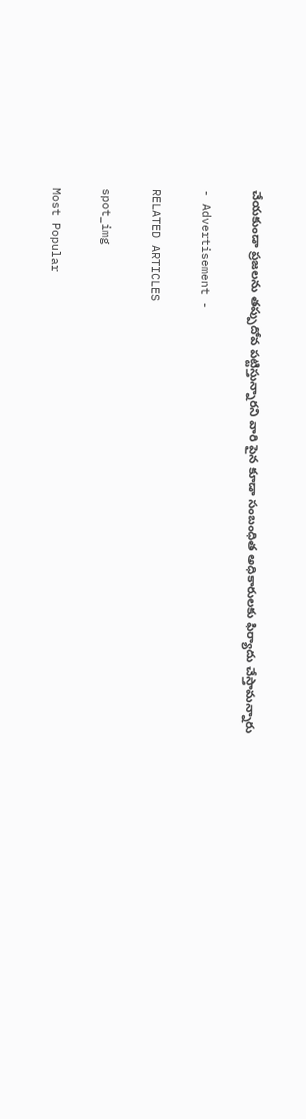చేయకుండా ప్రజలను తప్పుదోవ పట్టిస్తున్నారని వారి పైన కూడా సంబంధిత అధికారులకు ఫిర్యాదు చేస్తామన్నారు

- Advertisement -

RELATED ARTICLES

spot_img

Most Popular